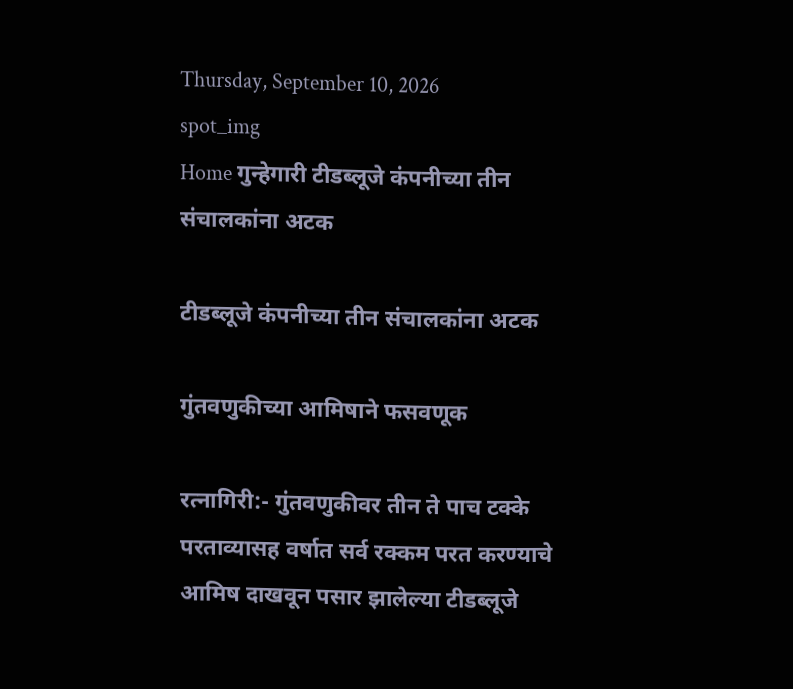Thursday, September 10, 2026
spot_img
Home गुन्हेगारी टीडब्लूजे कंपनीच्या तीन संचालकांना अटक

टीडब्लूजे कंपनीच्या तीन संचालकांना अटक

गुंतवणुकीच्या आमिषाने फसवणूक

रत्नागिरी:- गुंतवणुकीवर तीन ते पाच टक्के परताव्यासह वर्षात सर्व रक्कम परत करण्याचे आमिष दाखवून पसार झालेल्या टीडब्लूजे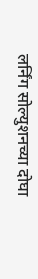लर्निंग सोल्युशनच्या दोघा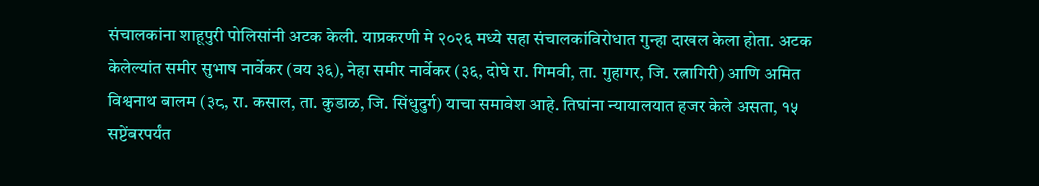संचालकांना शाहूपुरी पोलिसांनी अटक केली. याप्रकरणी मे २०२६ मध्ये सहा संचालकांविरोधात गुन्हा दाखल केला होता. अटक केलेल्यांत समीर सुभाष नार्वेकर (वय ३६), नेहा समीर नार्वेकर (३६, दोघे रा. गिमवी, ता. गुहागर, जि. रत्नागिरी) आणि अमित विश्वनाथ बालम (३८, रा. कसाल, ता. कुडाळ, जि. सिंधुदुर्ग) याचा समावेश आहे. तिघांना न्यायालयात हजर केले असता, १५ सप्टेंबरपर्यंत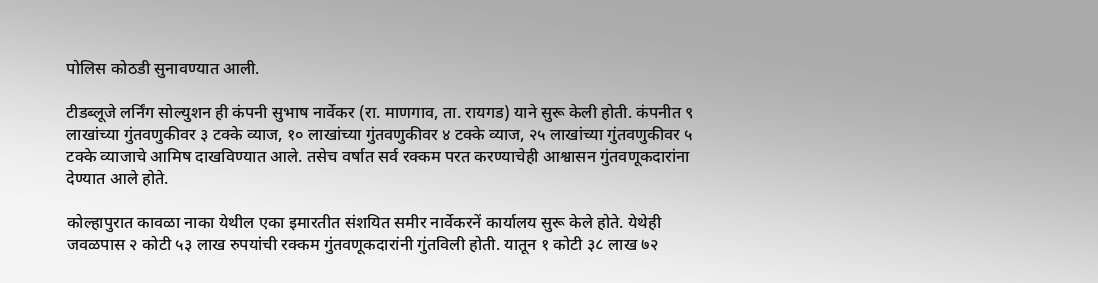पोलिस कोठडी सुनावण्यात आली.

टीडब्लूजे लर्निंग सोल्युशन ही कंपनी सुभाष नार्वेकर (रा. माणगाव, ता. रायगड) याने सुरू केली होती. कंपनीत ९ लाखांच्या गुंतवणुकीवर ३ टक्के व्याज, १० लाखांच्या गुंतवणुकीवर ४ टक्के व्याज, २५ लाखांच्या गुंतवणुकीवर ५ टक्के व्याजाचे आमिष दाखविण्यात आले. तसेच वर्षात सर्व रक्कम परत करण्याचेही आश्वासन गुंतवणूकदारांना देण्यात आले होते.

कोल्हापुरात कावळा नाका येथील एका इमारतीत संशयित समीर नार्वेकरनें कार्यालय सुरू केले होते. येथेही जवळपास २ कोटी ५३ लाख रुपयांची रक्कम गुंतवणूकदारांनी गुंतविली होती. यातून १ कोटी ३८ लाख ७२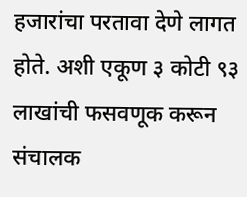हजारांचा परतावा देणे लागत होते. अशी एकूण ३ कोटी ९३ लाखांची फसवणूक करून संचालक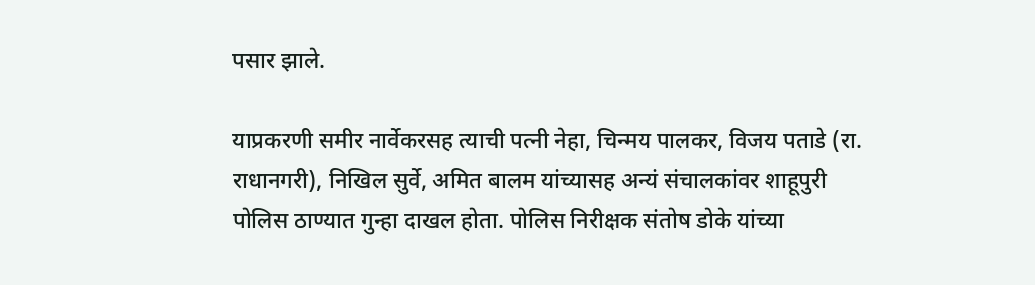पसार झाले.

याप्रकरणी समीर नार्वेकरसह त्याची पत्नी नेहा, चिन्मय पालकर, विजय पताडे (रा. राधानगरी), निखिल सुर्वे, अमित बालम यांच्यासह अन्यं संचालकांवर शाहूपुरी पोलिस ठाण्यात गुन्हा दाखल होता. पोलिस निरीक्षक संतोष डोके यांच्या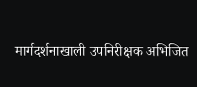मार्गदर्शनाखाली उपनिरीक्षक अभिजित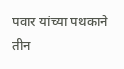पवार यांच्या पथकाने तीन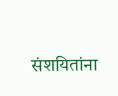संशयितांना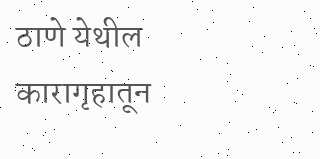ठाणे येथील कारागृहातून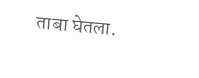ताबा घेतला.